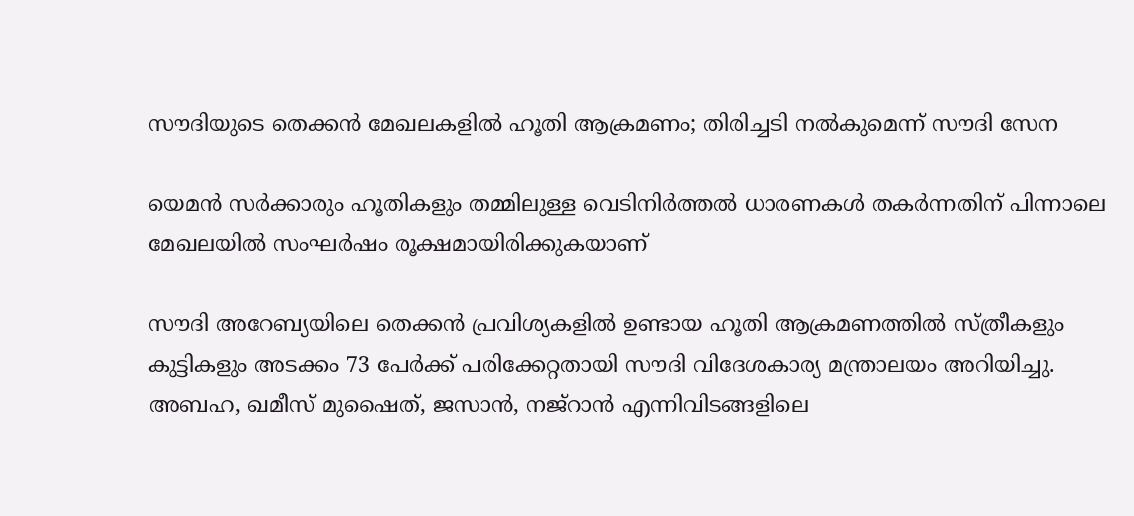സൗദിയുടെ തെക്കൻ മേഖലകളിൽ ഹൂതി ആക്രമണം; തിരിച്ചടി നൽകുമെന്ന് സൗദി സേന

യെമൻ സർക്കാരും ഹൂതികളും തമ്മിലുള്ള വെടിനിർത്തൽ ധാരണകൾ തകർന്നതിന് പിന്നാലെ മേഖലയിൽ സംഘർഷം രൂക്ഷമായിരിക്കുകയാണ്

സൗദി അറേബ്യയിലെ തെക്കൻ പ്രവിശ്യകളിൽ ഉണ്ടായ ഹൂതി ആക്രമണത്തിൽ സ്ത്രീകളും കുട്ടികളും അടക്കം 73 പേർക്ക് പരിക്കേറ്റതായി സൗദി വിദേശകാര്യ മന്ത്രാലയം അറിയിച്ചു. അബഹ, ഖമീസ് മുഷൈത്, ജസാൻ, നജ്‌റാൻ എന്നിവിടങ്ങളിലെ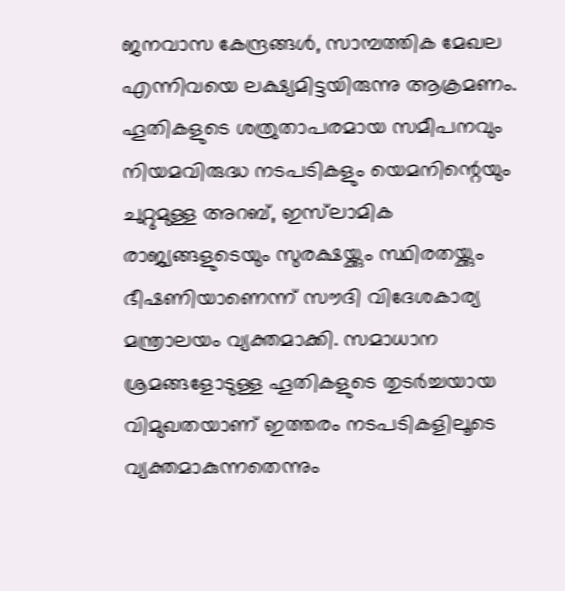ജനവാസ കേന്ദ്രങ്ങൾ, സാമ്പത്തിക മേഖല എന്നിവയെ ലക്ഷ്യമിട്ടയിരുന്നു ആക്രമണം. ഹൂതികളുടെ ശത്രുതാപരമായ സമീപനവും നിയമവിരുദ്ധ നടപടികളും യെമനിന്റെയും ചുറ്റുമുള്ള അറബ്, ഇസ്‌ലാമിക രാജ്യങ്ങളുടെയും സുരക്ഷയ്ക്കും സ്ഥിരതയ്ക്കും ഭീഷണിയാണെന്ന് സൗദി വിദേശകാര്യ മന്ത്രാലയം വ്യക്തമാക്കി. സമാധാന ശ്രമങ്ങളോടുള്ള ഹൂതികളുടെ തുടർച്ചയായ വിമുഖതയാണ് ഇത്തരം നടപടികളിലൂടെ വ്യക്തമാകുന്നതെന്നും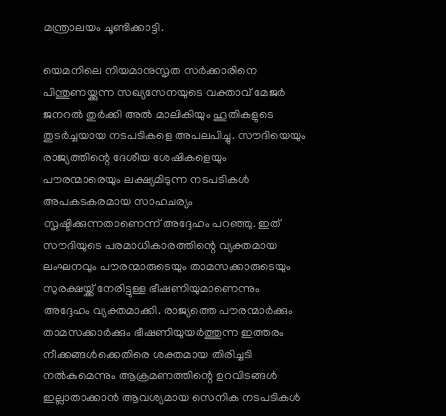മന്ത്രാലയം ചൂണ്ടിക്കാട്ടി.

യെമനിലെ നിയമാനുസൃത സർക്കാരിനെ പിന്തുണയ്ക്കുന്ന സഖ്യസേനയുടെ വക്താവ് മേജർ ജനറൽ തുർക്കി അൽ മാലികിയും ഹൂതികളുടെ തുടർച്ചയായ നടപടികളെ അപലപിച്ചു. സൗദിയെയും രാജ്യത്തിന്റെ ദേശീയ ശേഷികളെയും പൗരന്മാരെയും ലക്ഷ്യമിടുന്ന നടപടികൾ അപകടകരമായ സാഹചര്യം സൃഷ്ടിക്കുന്നതാണെന്ന് അദ്ദേഹം പറഞ്ഞു. ഇത് സൗദിയുടെ പരമാധികാരത്തിന്റെ വ്യക്തമായ ലംഘനവും പൗരന്മാരുടെയും താമസക്കാരുടെയും സുരക്ഷയ്ക്ക് നേരിട്ടുള്ള ഭീഷണിയുമാണെന്നും അദ്ദേഹം വ്യക്തമാക്കി. രാജ്യത്തെ പൗരന്മാർക്കും താമസക്കാർക്കും ഭീഷണിയുയർത്തുന്ന ഇത്തരം നീക്കങ്ങൾക്കെതിരെ ശക്തമായ തിരിച്ചടി നൽകുമെന്നും ആക്രമണത്തിന്റെ ഉറവിടങ്ങൾ ഇല്ലാതാക്കാൻ ആവശ്യമായ സെനിക നടപടികൾ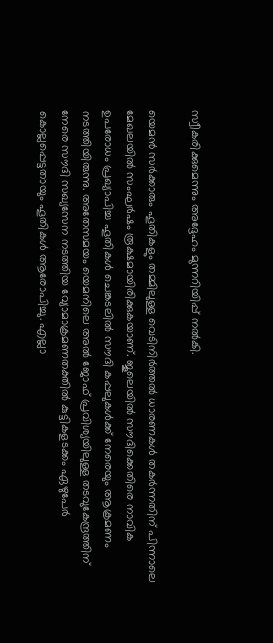സ്വീകരിക്കുമെന്നും അദ്ദേഹം മുന്നറിയിപ്പ് നൽകി.

യെമൻ സർക്കാരും ഹൂതികളും തമ്മിലുള്ള വെടിനിർത്തൽ ധാരണകൾ തകർന്നതിന് പിന്നാലെ മേഖലയിൽ സംഘർഷം രൂക്ഷമായിരിക്കുകയാണ്. ജൂലെയിൽ സൗദിക്കെതിരെ നാവിക ഉപരോധം പ്രഖ്യാപിച്ച ഹൂതികൾ ചെങ്കടലിൽ സൗദി കപ്പലുകൾക്ക് നേരെയും ആക്രമണം നടത്തിയിരുന്നു. അതേസമയം യെമനിലെ അൽ ജോഫ് പ്രവിശ്യയിലുള്ള തടവുകേന്ദ്രത്തിന് നേരെ സൗദി സഖ്യസേന നടത്തിയ വ്യോമാക്രമണതക്തിൽ കുട്ടികളടക്കം ഏഴുപേർ കൊല്ലപ്പെട്ടതായും ഹൂതികൾ ആരോപിച്ചു. എല്ലാ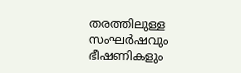തരത്തിലുള്ള സംഘർഷവും ഭീഷണികളും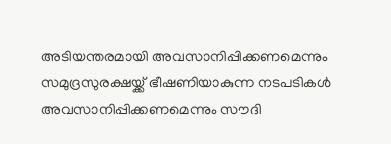അടിയന്തരമായി അവസാനിപ്പിക്കണമെന്നും സമുദ്രസുരക്ഷയ്ക്ക് ഭീഷണിയാകുന്ന നടപടികൾ അവസാനിപ്പിക്കണമെന്നും സൗദി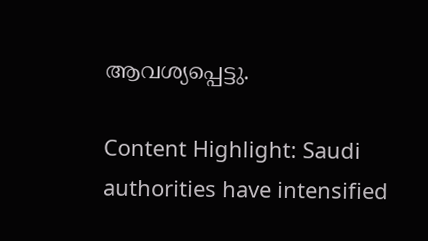ആവശ്യപ്പെട്ടു.

Content Highlight: Saudi authorities have intensified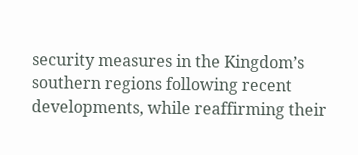security measures in the Kingdom’s southern regions following recent developments, while reaffirming their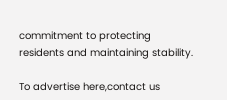commitment to protecting residents and maintaining stability.

To advertise here,contact us